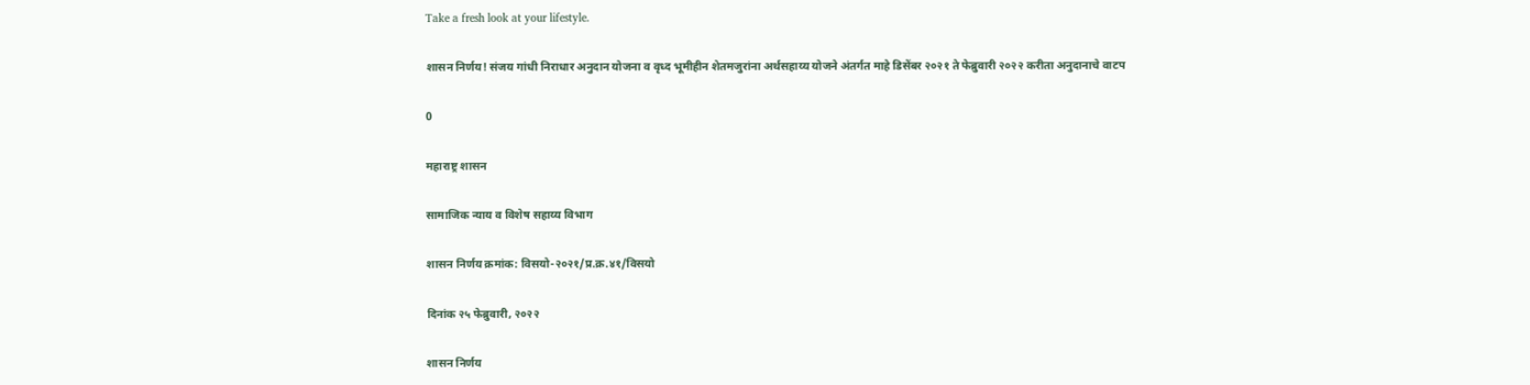Take a fresh look at your lifestyle.

शासन निर्णय! संजय गांधी निराधार अनुदान योजना व वृध्द भूमीहीन शेतमजुरांना अर्थसहाय्य योजने अंतर्गत माहे डिसेंबर २०२१ ते फेब्रुवारी २०२२ करीता अनुदानाचे वाटप

0

महाराष्ट्र शासन

सामाजिक न्याय व विशेष सहाय्य विभाग

शासन निर्णय क्रमांक: विसयो-२०२१/प्र.क्र.४१/विसयो

दिनांक २५ फेब्रुवारी, २०२२

शासन निर्णय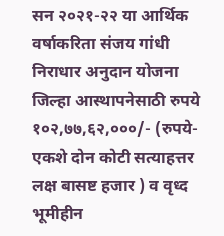सन २०२१-२२ या आर्थिक वर्षाकरिता संजय गांधी निराधार अनुदान योजना जिल्हा आस्थापनेसाठी रुपये १०२,७७,६२,०००/- (रुपये- एकशे दोन कोटी सत्याहत्तर लक्ष बासष्ट हजार ) व वृध्द भूमीहीन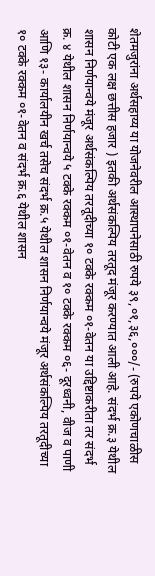शेतमजुरांना अर्थसहाय्य या योजनेवरील आस्थापनेसाठी रुपये ३९,०१,३६,०००/- (रुपये एकोणचाळीस कोटी एक लक्ष छत्तीस हजार ) इतकी अर्थसंकल्पिय तरतूद मंजूर करण्यात आली आहे. संदर्भ क्र.३ येथील शासन निर्णयान्वये मंजूर अर्थसंकल्पिय तरतूदीच्या १० टक्के रक्कम ०१-वेतन या उद्दिष्टाकरीता तर संदर्भ क्र. ४ येथील शासन निर्णयान्वये ५ टक्के रक्कम ०१-वेतन व १० टक्के रक्कम ०६- दूरध्वनी, वीज व पाणी आणि १३- कार्यालयीन खर्च तसेच संदर्भ क्र.५ येथील शासन निर्णयान्वये मंजूर अर्थसंकल्पिय तरतूदीच्या १० टक्के रक्कम ०१-वेतन व संदर्भ क्र.६ येथील शासन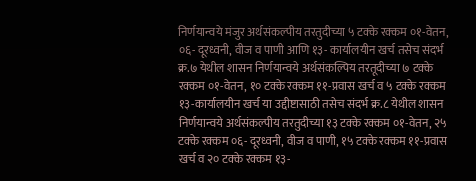निर्णयान्वये मंजुर अर्थसंकल्पीय तरतुदीच्या ५ टक्के रक्कम ०१-वेतन, ०६- दूरध्वनी, वीज व पाणी आणि १३- कार्यालयीन खर्च तसेच संदर्भ क्र.७ येथील शासन निर्णयान्वये अर्थसंकल्पिय तरतूदीच्या ७ टक्के रक्कम ०१-वेतन, १० टक्के रक्कम ११-प्रवास खर्च व ५ टक्के रक्कम १३-कार्यालयीन खर्च या उद्दीष्टासाठी तसेच संदर्भ क्र.८ येथील शासन निर्णयान्वये अर्थसंकल्पीय तरतुदीच्या १३ टक्के रक्कम ०१-वेतन, २५ टक्के रक्कम ०६- दूरध्वनी, वीज व पाणी, १५ टक्के रक्कम ११-प्रवास खर्च व २० टक्के रक्कम १३-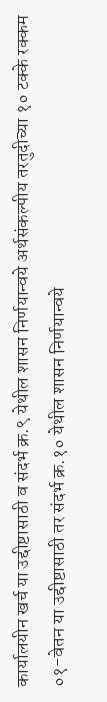कार्यालयीन खर्च या उद्दीष्टासाठी व संदर्भ क्र.९ येथील शासन निर्णयान्वये अर्थसंकल्पीय तरतुदीच्या १० टक्के रक्कम ०१-वेतन या उद्दीष्टासाठी तर संदर्भ क्र.१० येथील शासन निर्णयान्वये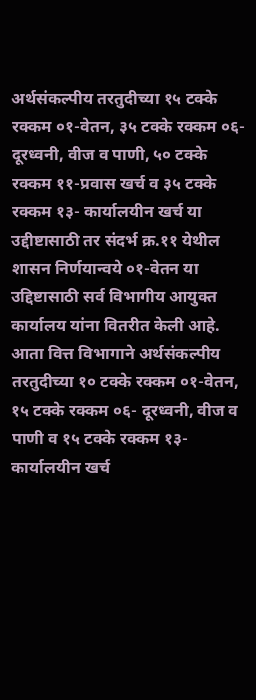अर्थसंकल्पीय तरतुदीच्या १५ टक्के रक्कम ०१-वेतन, ३५ टक्के रक्कम ०६- दूरध्वनी, वीज व पाणी, ५० टक्के रक्कम ११-प्रवास खर्च व ३५ टक्के रक्कम १३- कार्यालयीन खर्च या उद्दीष्टासाठी तर संदर्भ क्र.११ येथील शासन निर्णयान्वये ०१-वेतन या उद्दिष्टासाठी सर्व विभागीय आयुक्त कार्यालय यांना वितरीत केली आहे. आता वित्त विभागाने अर्थसंकल्पीय तरतुदीच्या १० टक्के रक्कम ०१-वेतन, १५ टक्के रक्कम ०६- दूरध्वनी, वीज व पाणी व १५ टक्के रक्कम १३-कार्यालयीन खर्च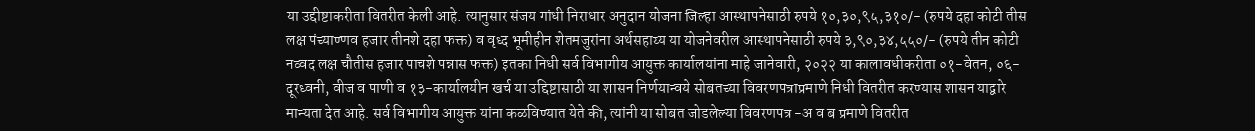या उद्दीष्टाकरीता वितरीत केली आहे. त्यानुसार संजय गांधी निराधार अनुदान योजना जिल्हा आस्थापनेसाठी रुपये १०,३०,९५,३१०/- (रुपये दहा कोटी तीस लक्ष पंच्याण्णव हजार तीनशे दहा फक्त) व वृध्द भूमीहीन शेतमजुरांना अर्थसहाय्य या योजनेवरील आस्थापनेसाठी रुपये ३,९०,३४,५५०/- (रुपये तीन कोटी नव्वद लक्ष चौतीस हजार पाचशे पन्नास फक्त) इतका निधी सर्व विभागीय आयुक्त कार्यालयांना माहे जानेवारी, २०२२ या कालावधीकरीता ०१-वेतन, ०६- दूरध्वनी, वीज व पाणी व १३-कार्यालयीन खर्च या उद्दिष्टासाठी या शासन निर्णयान्वये सोबतच्या विवरणपत्राप्रमाणे निधी वितरीत करण्यास शासन याद्वारे मान्यता देत आहे. सर्व विभागीय आयुक्त यांना कळविण्यात येते की, त्यांनी या सोबत जोडलेल्या विवरणपत्र -अ व ब प्रमाणे वितरीत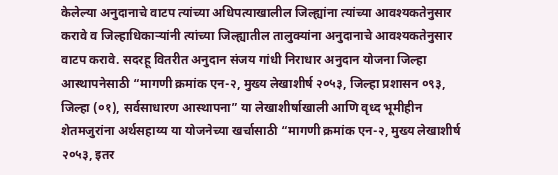केलेल्या अनुदानाचे वाटप त्यांच्या अधिपत्याखालील जिल्ह्यांना त्यांच्या आवश्यकतेनुसार करावे व जिल्हाधिकाऱ्यांनी त्यांच्या जिल्ह्यातील तालुक्यांना अनुदानाचे आवश्यकतेनुसार वाटप करावे. सदरहू वितरीत अनुदान संजय गांधी निराधार अनुदान योजना जिल्हा आस्थापनेसाठी “मागणी क्रमांक एन-२, मुख्य लेखाशीर्ष २०५३, जिल्हा प्रशासन ०९३, जिल्हा (०१), सर्वसाधारण आस्थापना” या लेखाशीर्षाखाली आणि वृध्द भूमीहीन शेतमजुरांना अर्थसहाय्य या योजनेच्या खर्चासाठी “मागणी क्रमांक एन-२, मुख्य लेखाशीर्ष २०५३, इतर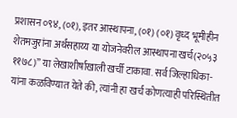प्रशासन ०९४, (०१), इतर आस्थापना, (०१) (०१) वृध्द भूमीहीन शेतमजुरांना अर्थसहाय्य या योजनेवरील आस्थापना खर्च(२०५३ ११७८)” या लेखाशीर्षाखाली खर्ची टाकावा. सर्व जिल्हाधिका-यांना कळविण्यात येते की, त्यांनी हा खर्च कोणत्याही परिस्थितीत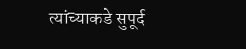त्यांच्याकडे सुपूर्द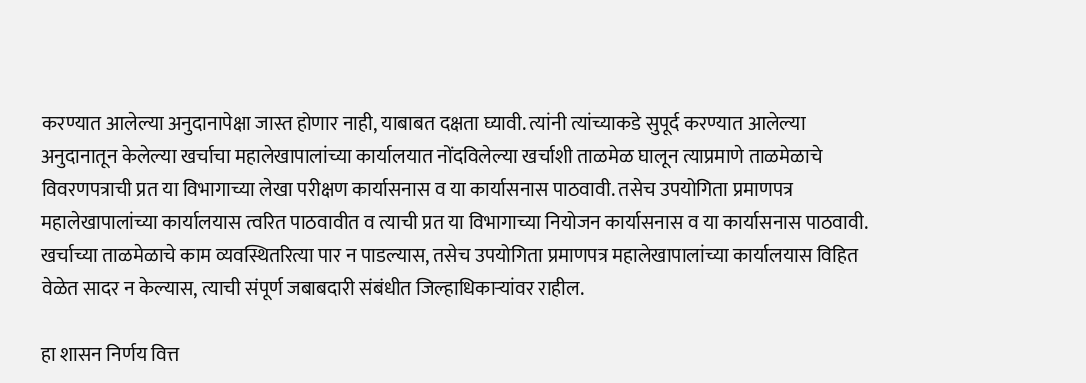करण्यात आलेल्या अनुदानापेक्षा जास्त होणार नाही, याबाबत दक्षता घ्यावी. त्यांनी त्यांच्याकडे सुपूर्द करण्यात आलेल्या अनुदानातून केलेल्या खर्चाचा महालेखापालांच्या कार्यालयात नोंदविलेल्या खर्चाशी ताळमेळ घालून त्याप्रमाणे ताळमेळाचे विवरणपत्राची प्रत या विभागाच्या लेखा परीक्षण कार्यासनास व या कार्यासनास पाठवावी. तसेच उपयोगिता प्रमाणपत्र महालेखापालांच्या कार्यालयास त्वरित पाठवावीत व त्याची प्रत या विभागाच्या नियोजन कार्यासनास व या कार्यासनास पाठवावी. खर्चाच्या ताळमेळाचे काम व्यवस्थितरित्या पार न पाडल्यास, तसेच उपयोगिता प्रमाणपत्र महालेखापालांच्या कार्यालयास विहित वेळेत सादर न केल्यास, त्याची संपूर्ण जबाबदारी संबंधीत जिल्हाधिकाऱ्यांवर राहील.

हा शासन निर्णय वित्त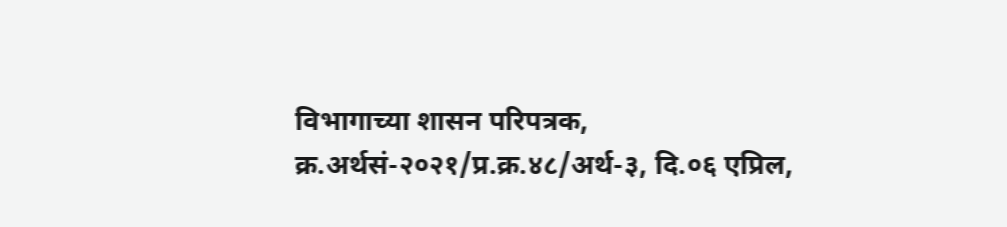विभागाच्या शासन परिपत्रक, क्र.अर्थसं-२०२१/प्र.क्र.४८/अर्थ-३, दि.०६ एप्रिल,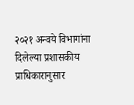२०२१ अन्वये विभागांना दिलेल्या प्रशासकीय प्राधिकारानुसार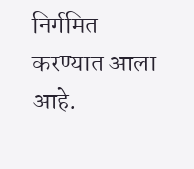निर्गमित करण्यात आला आहे.